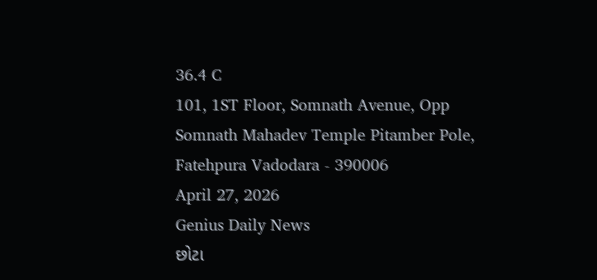36.4 C
101, 1ST Floor, Somnath Avenue, Opp Somnath Mahadev Temple Pitamber Pole, Fatehpura Vadodara - 390006
April 27, 2026
Genius Daily News
છોટા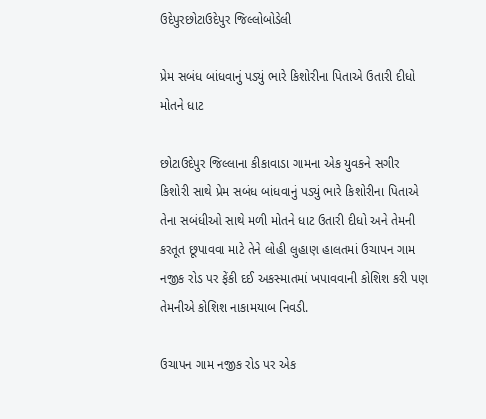ઉદેપુરછોટાઉદેપુર જિલ્લોબોડેલી

પ્રેમ સબંધ બાંધવાનું પડ્યું ભારે કિશોરીના પિતાએ ઉતારી દીધો મોતને ધાટ

છોટાઉદેપુર જિલ્લાના કીકાવાડા ગામના એક યુવકને સગીર કિશોરી સાથે પ્રેમ સબંધ બાંધવાનું પડ્યું ભારે કિશોરીના પિતાએ તેના સબંધીઓ સાથે મળી મોતને ધાટ ઉતારી દીધો અને તેમની કરતૂત છૂપાવવા માટે તેને લોહી લુહાણ હાલતમાં ઉચાપન ગામ નજીક રોડ પર ફેંકી દઈ અકસ્માતમાં ખપાવવાની કોશિશ કરી પણ તેમનીએ કોશિશ નાકામયાબ નિવડી.

ઉચાપન ગામ નજીક રોડ પર એક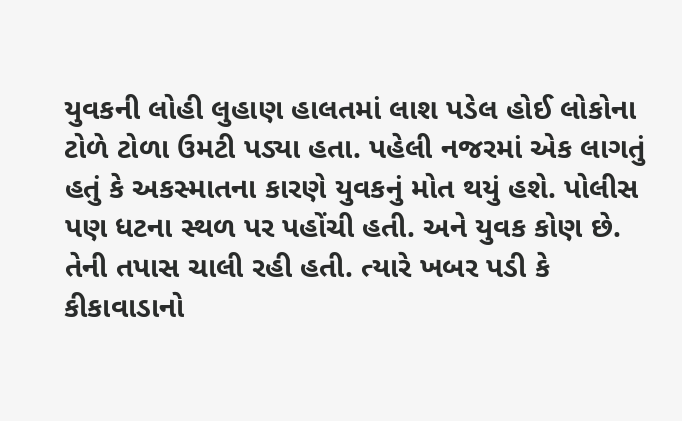યુવકની લોહી લુહાણ હાલતમાં લાશ પડેલ હોઈ લોકોના ટોળે ટોળા ઉમટી પડ્યા હતા. પહેલી નજરમાં એક લાગતું હતું કે અકસ્માતના કારણે યુવકનું મોત થયું હશે. પોલીસ પણ ધટના સ્થળ પર પહોંચી હતી. અને યુવક કોણ છે. તેની તપાસ ચાલી રહી હતી. ત્યારે ખબર પડી કે કીકાવાડાનો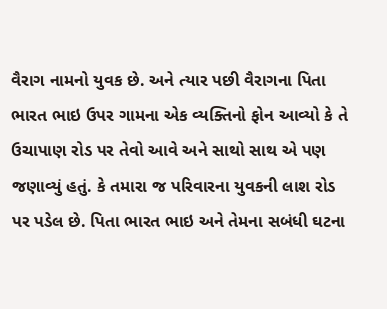વૈરાગ નામનો યુવક છે. અને ત્યાર પછી વૈરાગના પિતા ભારત ભાઇ ઉપર ગામના એક વ્યક્તિનો ફોન આવ્યો કે તે ઉચાપાણ રોડ પર તેવો આવે અને સાથો સાથ એ પણ જણાવ્યું હતું. કે તમારા જ પરિવારના યુવકની લાશ રોડ પર પડેલ છે. પિતા ભારત ભાઇ અને તેમના સબંધી ઘટના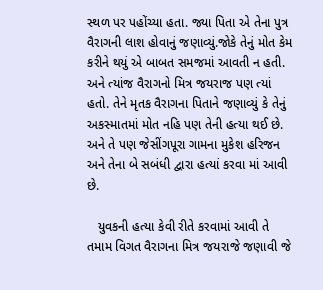સ્થળ પર પહોંચ્યા હતા. જ્યા પિતા એ તેના પુત્ર વૈરાગની લાશ હોવાનું જણાવ્યું.જોકે તેનું મોત કેમ કરીને થયું એ બાબત સમજમાં આવતી ન હતી. અને ત્યાંજ વૈરાગનો મિત્ર જયરાજ પણ ત્યાં હતો. તેને મૃતક વૈરાગના પિતાને જણાવ્યું કે તેનું અકસ્માતમાં મોત નહિ પણ તેની હત્યા થઈ છે. અને તે પણ જેસીંગપૂરા ગામના મુકેશ હરિજન અને તેના બે સબંધી દ્વારા હત્યાં કરવા માં આવી છે.

   યુવકની હત્યા કેવી રીતે કરવામાં આવી તે તમામ વિગત વૈરાગના મિત્ર જયરાજે જણાવી જે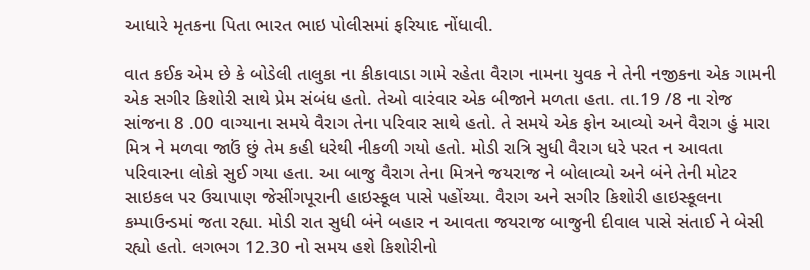આધારે મૃતકના પિતા ભારત ભાઇ પોલીસમાં ફરિયાદ નોંધાવી.

વાત કઈક એમ છે કે બોડેલી તાલુકા ના કીકાવાડા ગામે રહેતા વૈરાગ નામના યુવક ને તેની નજીકના એક ગામની એક સગીર કિશોરી સાથે પ્રેમ સંબંધ હતો. તેઓ વારંવાર એક બીજાને મળતા હતા. તા.19 /8 ના રોજ સાંજના 8 .00 વાગ્યાના સમયે વૈરાગ તેના પરિવાર સાથે હતો. તે સમયે એક ફોન આવ્યો અને વૈરાગ હું મારા મિત્ર ને મળવા જાઉં છું તેમ કહી ધરેથી નીકળી ગયો હતો. મોડી રાત્રિ સુધી વૈરાગ ધરે પરત ન આવતા પરિવારના લોકો સુઈ ગયા હતા. આ બાજુ વૈરાગ તેના મિત્રને જયરાજ ને બોલાવ્યો અને બંને તેની મોટર સાઇકલ પર ઉચાપાણ જેસીંગપૂરાની હાઇસ્કૂલ પાસે પહોંચ્યા. વૈરાગ અને સગીર કિશોરી હાઇસ્કૂલના કમ્પાઉન્ડમાં જતા રહ્યા. મોડી રાત સુધી બંને બહાર ન આવતા જયરાજ બાજુની દીવાલ પાસે સંતાઈ ને બેસી રહ્યો હતો. લગભગ 12.30 નો સમય હશે કિશોરીનો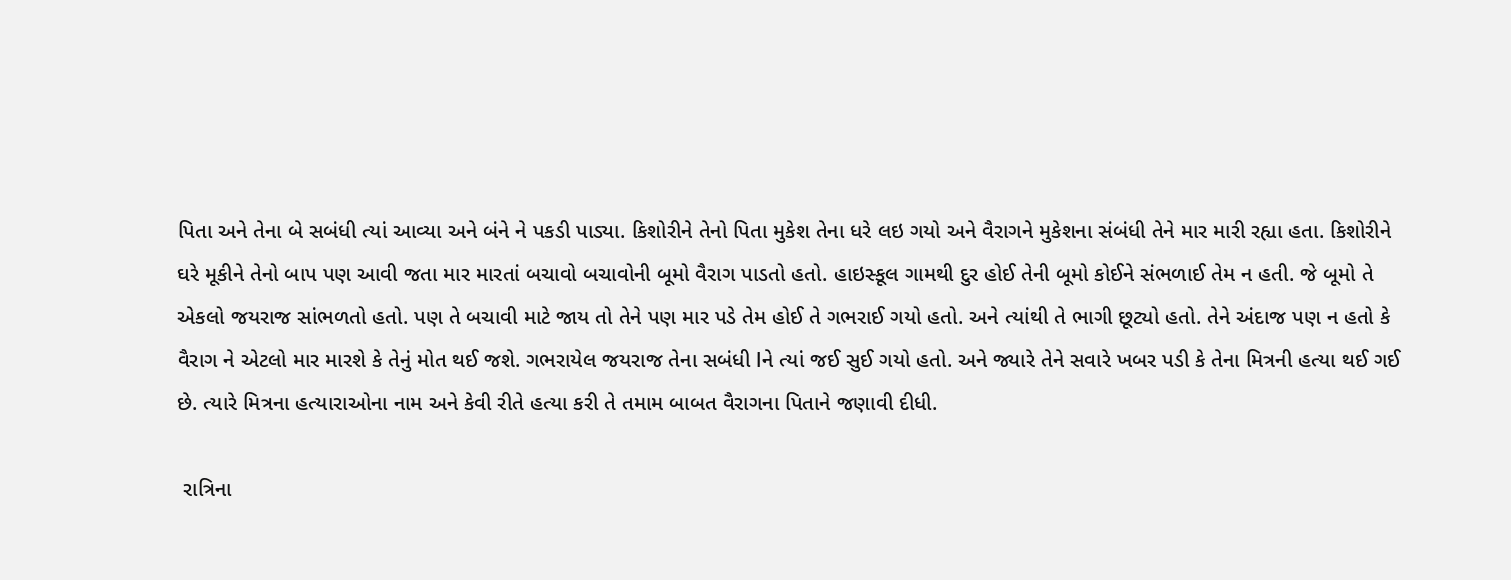પિતા અને તેના બે સબંધી ત્યાં આવ્યા અને બંને ને પકડી પાડ્યા. કિશોરીને તેનો પિતા મુકેશ તેના ધરે લઇ ગયો અને વૈરાગને મુકેશના સંબંધી તેને માર મારી રહ્યા હતા. કિશોરીને ઘરે મૂકીને તેનો બાપ પણ આવી જતા માર મારતાં બચાવો બચાવોની બૂમો વૈરાગ પાડતો હતો. હાઇસ્કૂલ ગામથી દુર હોઈ તેની બૂમો કોઈને સંભળાઈ તેમ ન હતી. જે બૂમો તે એકલો જયરાજ સાંભળતો હતો. પણ તે બચાવી માટે જાય તો તેને પણ માર પડે તેમ હોઈ તે ગભરાઈ ગયો હતો. અને ત્યાંથી તે ભાગી છૂટ્યો હતો. તેને અંદાજ પણ ન હતો કે વૈરાગ ને એટલો માર મારશે કે તેનું મોત થઈ જશે. ગભરાયેલ જયરાજ તેના સબંધી lને ત્યાં જઈ સુઈ ગયો હતો. અને જ્યારે તેને સવારે ખબર પડી કે તેના મિત્રની હત્યા થઈ ગઈ છે. ત્યારે મિત્રના હત્યારાઓના નામ અને કેવી રીતે હત્યા કરી તે તમામ બાબત વૈરાગના પિતાને જણાવી દીધી.

 રાત્રિના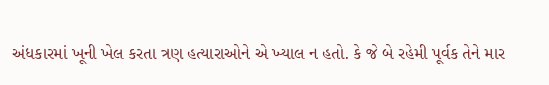અંધકારમાં ખૂની ખેલ કરતા ત્રણ હત્યારાઓને એ ખ્યાલ ન હતો. કે જે બે રહેમી પૂર્વક તેને માર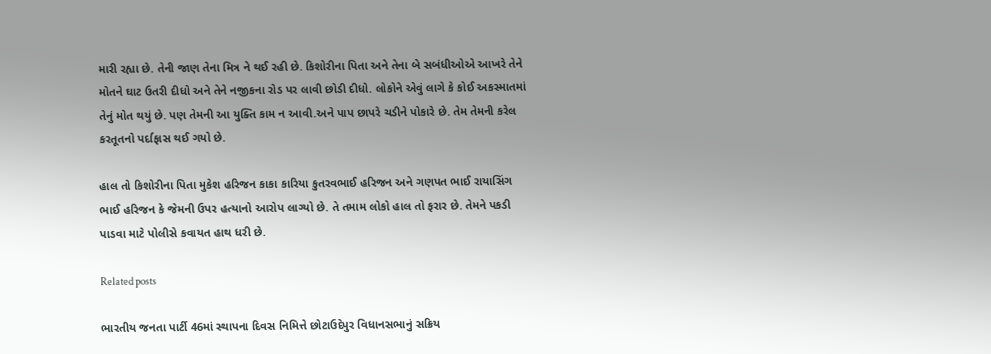મારી રહ્યા છે. તેની જાણ તેના મિત્ર ને થઈ રહી છે. કિશોરીના પિતા અને તેના બે સબંધીઓએ આખરે તેને મોતને ઘાટ ઉતરી દીધો અને તેને નજીકના રોડ પર લાવી છોડી દીધો. લોકોને એવું લાગે કે કોઈ અકસ્માતમાં તેનું મોત થયું છે. પણ તેમની આ યુક્તિ કામ ન આવી.અને પાપ છાપરે ચડીને પોકારે છે. તેમ તેમની કરેલ કરતૂતનો પર્દાફાસ થઈ ગયો છે.

હાલ તો કિશોરીના પિતા મુકેશ હરિજન કાકા કારિયા કુતરવભાઈ હરિજન અને ગણપત ભાઈ રાયાસિંગ ભાઈ હરિજન કે જેમની ઉપર હત્યાનો આરોપ લાગ્યો છે. તે તમામ લોકો હાલ તો ફરાર છે. તેમને પકડી પાડવા માટે પોલીસે કવાયત હાથ ધરી છે.

Related posts

ભારતીય જનતા પાર્ટી 46માં સ્થાપના દિવસ નિમિત્તે છોટાઉદેપુર વિધાનસભાનું સક્રિય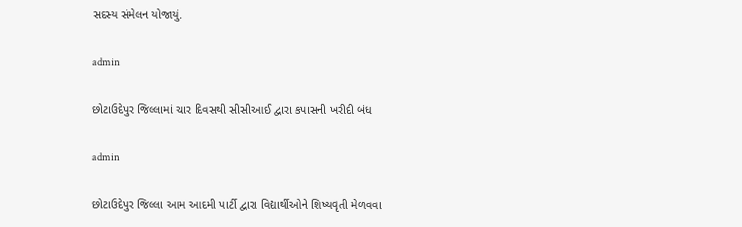સદસ્ય સંમેલન યોજાયું.

admin

છોટાઉદેપુર જિલ્લામાં ચાર દિવસથી સીસીઆઈ દ્વારા કપાસની ખરીદી બંધ

admin

છોટાઉદેપુર જિલ્લા આમ આદમી પાર્ટી દ્વારા વિદ્યાર્થીઓને શિષ્યવૃતી મેળવવા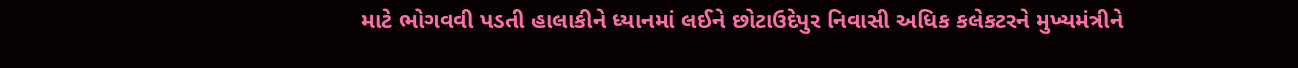માટે ભોગવવી પડતી હાલાકીને ધ્યાનમાં લઈને છોટાઉદેપુર નિવાસી અધિક કલેકટરને મુખ્યમંત્રીને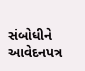સંબોધીને આવેદનપત્ર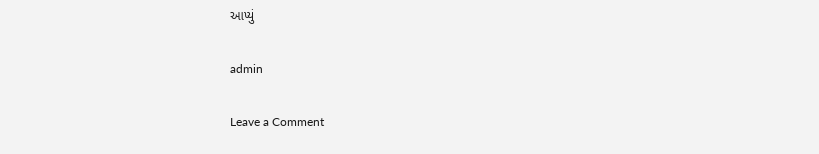આપ્યું

admin

Leave a Comment